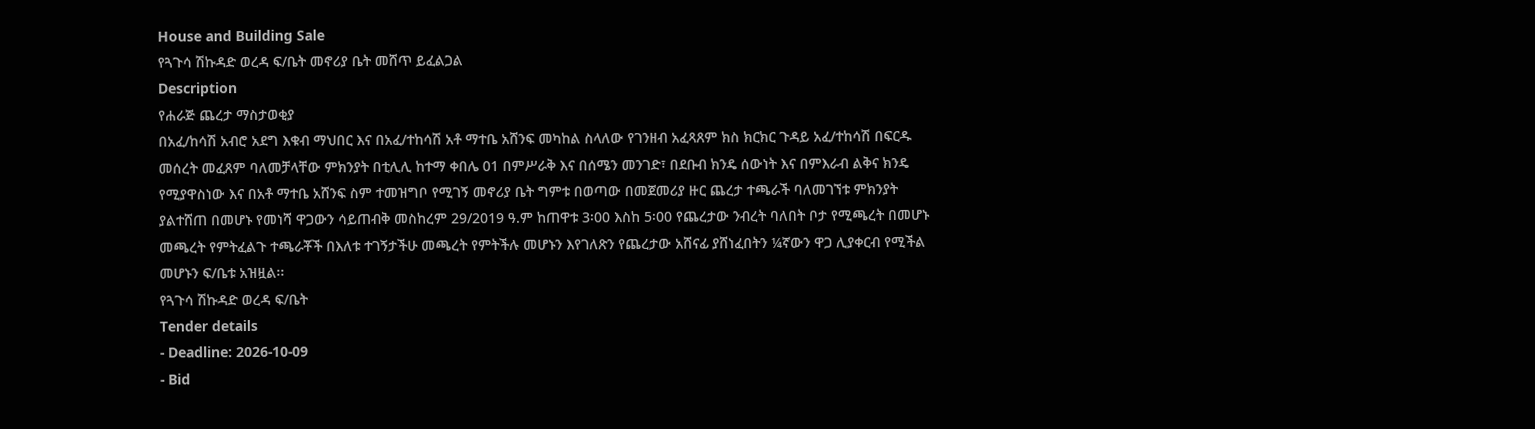House and Building Sale
የጓጉሳ ሽኩዳድ ወረዳ ፍ/ቤት መኖሪያ ቤት መሸጥ ይፈልጋል
Description
የሐራጅ ጨረታ ማስታወቂያ
በአፈ/ከሳሽ አብሮ አደግ እቁብ ማህበር እና በአፈ/ተከሳሽ አቶ ማተቤ አሸንፍ መካከል ስላለው የገንዘብ አፈጻጸም ክስ ክርክር ጉዳይ አፈ/ተከሳሽ በፍርዱ መሰረት መፈጸም ባለመቻላቸው ምክንያት በቲሊሊ ከተማ ቀበሌ 01 በምሥራቅ እና በሰሜን መንገድ፣ በደቡብ ክንዴ ሰውነት እና በምእራብ ልቅና ክንዴ የሚያዋስነው እና በአቶ ማተቤ አሸንፍ ስም ተመዝግቦ የሚገኝ መኖሪያ ቤት ግምቱ በወጣው በመጀመሪያ ዙር ጨረታ ተጫራች ባለመገኘቱ ምክንያት ያልተሸጠ በመሆኑ የመነሻ ዋጋውን ሳይጠብቅ መስከረም 29/2019 ዓ.ም ከጠዋቱ 3፡00 እስከ 5፡00 የጨረታው ንብረት ባለበት ቦታ የሚጫረት በመሆኑ መጫረት የምትፈልጉ ተጫራቾች በእለቱ ተገኝታችሁ መጫረት የምትችሉ መሆኑን እየገለጽን የጨረታው አሸናፊ ያሸነፈበትን ¼ኛውን ዋጋ ሊያቀርብ የሚችል መሆኑን ፍ/ቤቱ አዝዟል፡፡
የጓጉሳ ሽኩዳድ ወረዳ ፍ/ቤት
Tender details
- Deadline: 2026-10-09
- Bid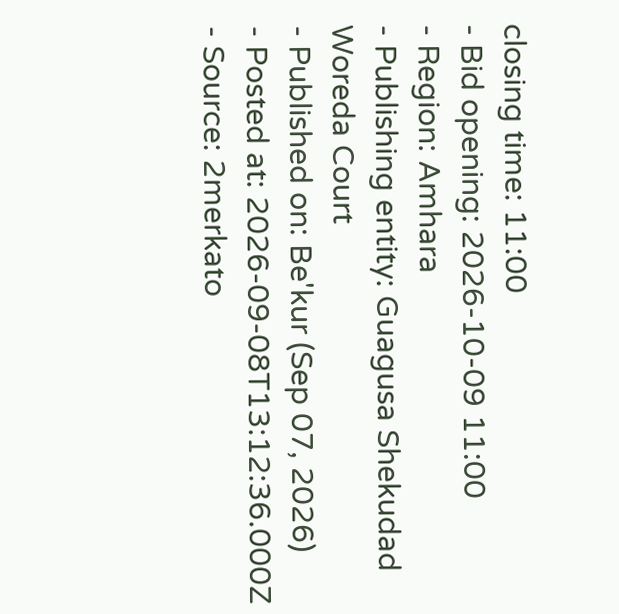closing time: 11:00
- Bid opening: 2026-10-09 11:00
- Region: Amhara
- Publishing entity: Guagusa Shekudad Woreda Court
- Published on: Be'kur (Sep 07, 2026)
- Posted at: 2026-09-08T13:12:36.000Z
- Source: 2merkato